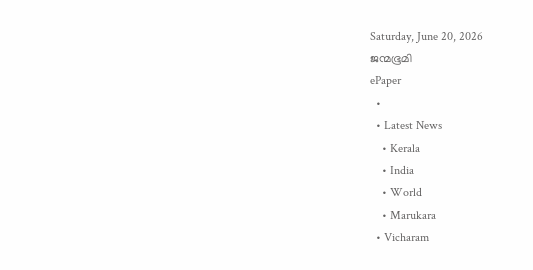Saturday, June 20, 2026
ജന്മഭൂമി
ePaper
  •
  • Latest News
    • Kerala
    • India
    • World
    • Marukara
  • Vicharam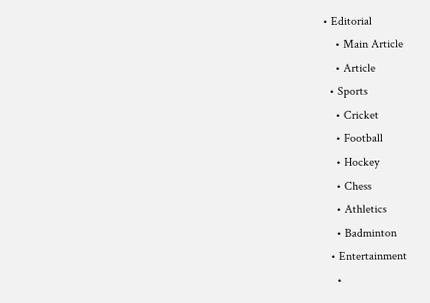• Editorial
    • Main Article
    • Article
  • Sports
    • Cricket
    • Football
    • Hockey
    • Chess
    • Athletics
    • Badminton
  • Entertainment
    •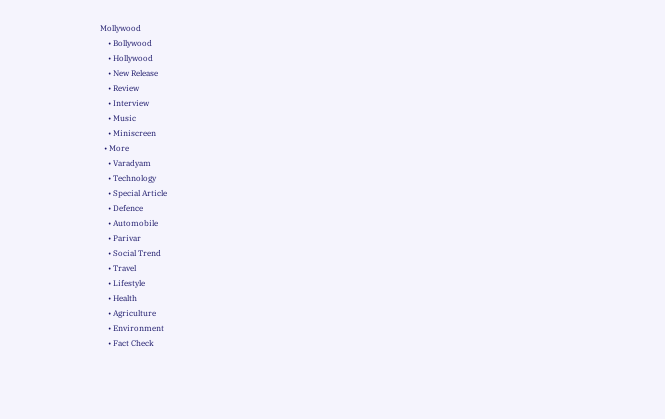Mollywood
    • Bollywood
    • Hollywood
    • New Release
    • Review
    • Interview
    • Music
    • Miniscreen
  • More
    • Varadyam
    • Technology
    • Special Article
    • Defence
    • Automobile
    • Parivar
    • Social Trend
    • Travel
    • Lifestyle
    • Health
    • Agriculture
    • Environment
    • Fact Check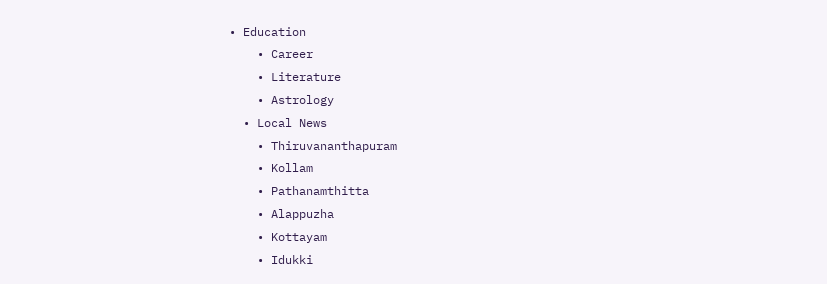• Education
    • Career
    • Literature
    • Astrology
  • Local News
    • Thiruvananthapuram
    • Kollam
    • Pathanamthitta
    • Alappuzha
    • Kottayam
    • Idukki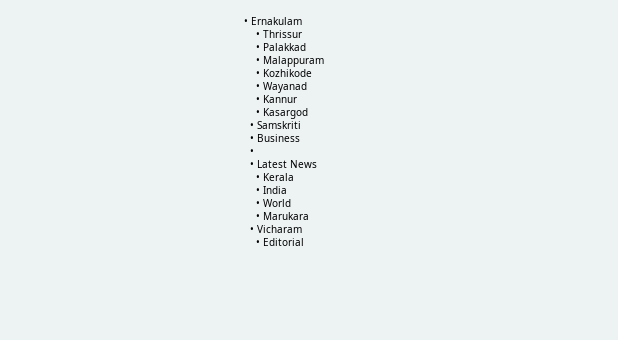• Ernakulam
    • Thrissur
    • Palakkad
    • Malappuram
    • Kozhikode
    • Wayanad
    • Kannur
    • Kasargod
  • Samskriti
  • Business
  •
  • Latest News
    • Kerala
    • India
    • World
    • Marukara
  • Vicharam
    • Editorial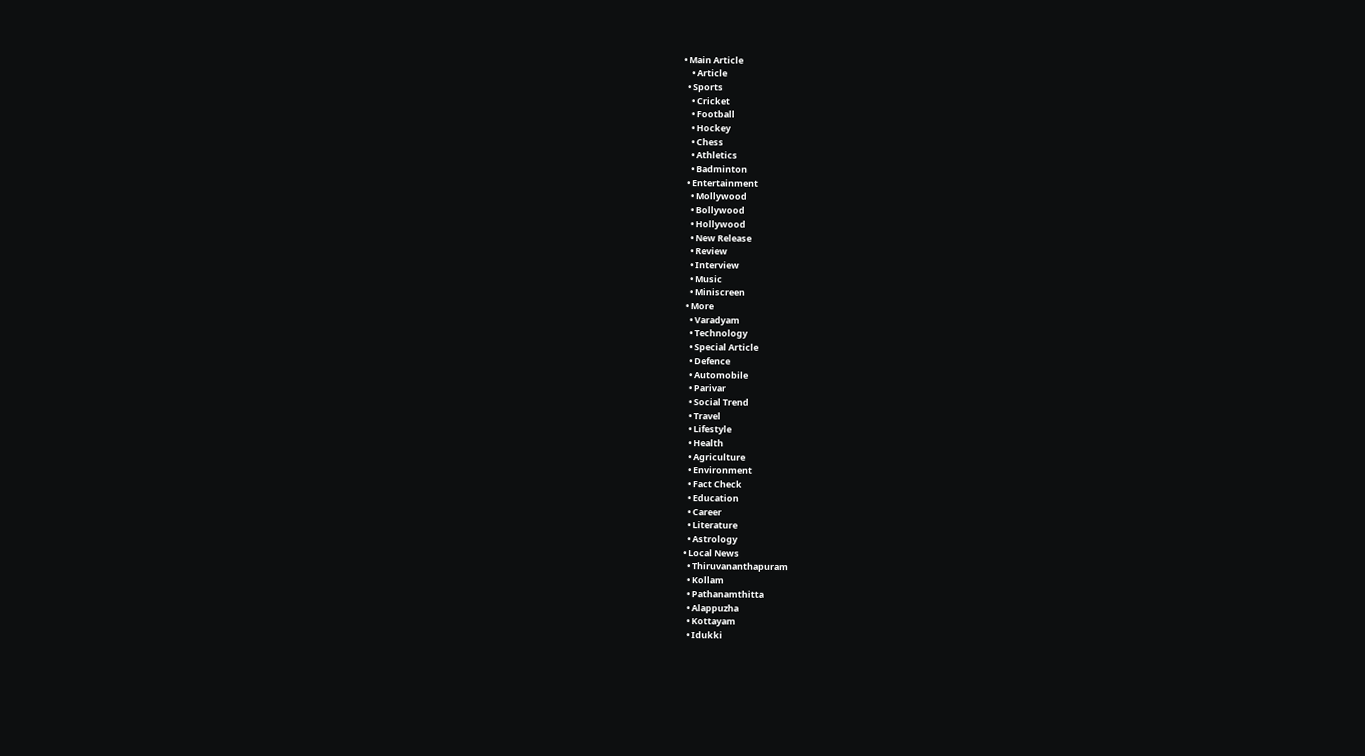• Main Article
    • Article
  • Sports
    • Cricket
    • Football
    • Hockey
    • Chess
    • Athletics
    • Badminton
  • Entertainment
    • Mollywood
    • Bollywood
    • Hollywood
    • New Release
    • Review
    • Interview
    • Music
    • Miniscreen
  • More
    • Varadyam
    • Technology
    • Special Article
    • Defence
    • Automobile
    • Parivar
    • Social Trend
    • Travel
    • Lifestyle
    • Health
    • Agriculture
    • Environment
    • Fact Check
    • Education
    • Career
    • Literature
    • Astrology
  • Local News
    • Thiruvananthapuram
    • Kollam
    • Pathanamthitta
    • Alappuzha
    • Kottayam
    • Idukki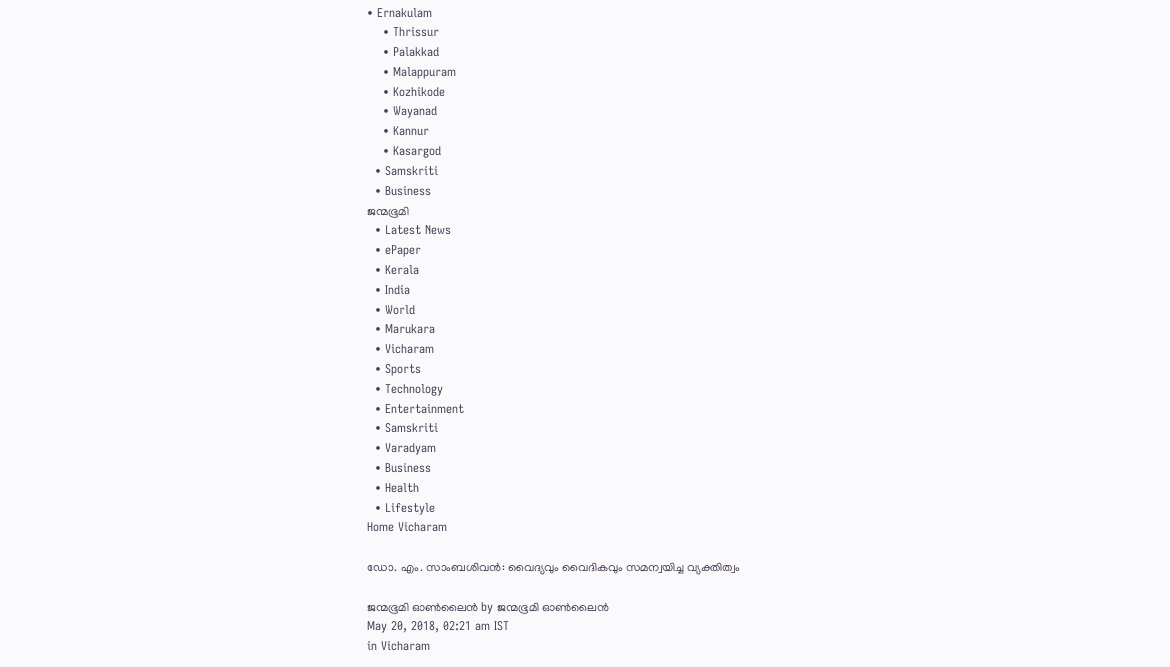• Ernakulam
    • Thrissur
    • Palakkad
    • Malappuram
    • Kozhikode
    • Wayanad
    • Kannur
    • Kasargod
  • Samskriti
  • Business
ജന്മഭൂമി
  • Latest News
  • ePaper
  • Kerala
  • India
  • World
  • Marukara
  • Vicharam
  • Sports
  • Technology
  • Entertainment
  • Samskriti
  • Varadyam
  • Business
  • Health
  • Lifestyle
Home Vicharam

ഡോ. എം. സാംബശിവന്‍: വൈദ്യവും വൈദികവും സമന്വയിച്ച വ്യക്തിത്വം

ജന്മഭൂമി ഓണ്‍ലൈന്‍ by ജന്മഭൂമി ഓണ്‍ലൈന്‍
May 20, 2018, 02:21 am IST
in Vicharam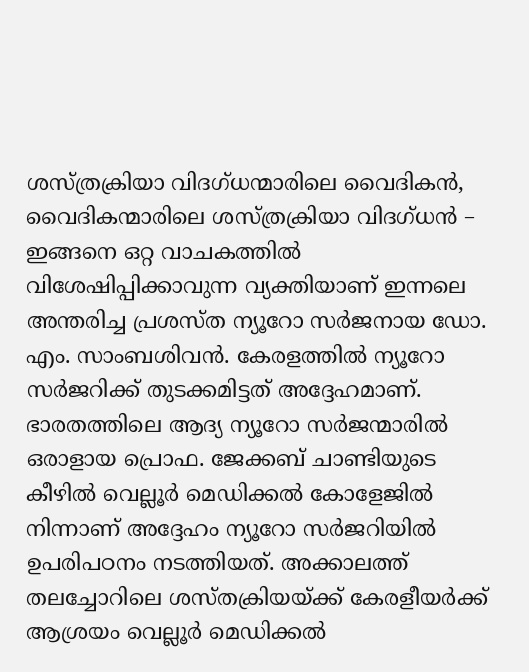ശസ്ത്രക്രിയാ വിദഗ്ധന്മാരിലെ വൈദികന്‍, വൈദികന്മാരിലെ ശസ്ത്രക്രിയാ വിദഗ്ധന്‍ – ഇങ്ങനെ ഒറ്റ വാചകത്തില്‍ വിശേഷിപ്പിക്കാവുന്ന വ്യക്തിയാണ് ഇന്നലെ അന്തരിച്ച പ്രശസ്ത ന്യൂറോ സര്‍ജനായ ഡോ. എം. സാംബശിവന്‍. കേരളത്തില്‍ ന്യൂറോ സര്‍ജറിക്ക് തുടക്കമിട്ടത് അദ്ദേഹമാണ്. ഭാരതത്തിലെ ആദ്യ ന്യൂറോ സര്‍ജന്മാരില്‍ ഒരാളായ പ്രൊഫ. ജേക്കബ് ചാണ്ടിയുടെ കീഴില്‍ വെല്ലൂര്‍ മെഡിക്കല്‍ കോളേജില്‍ നിന്നാണ് അദ്ദേഹം ന്യൂറോ സര്‍ജറിയില്‍ ഉപരിപഠനം നടത്തിയത്. അക്കാലത്ത് തലച്ചോറിലെ ശസ്തക്രിയയ്‌ക്ക് കേരളീയര്‍ക്ക് ആശ്രയം വെല്ലൂര്‍ മെഡിക്കല്‍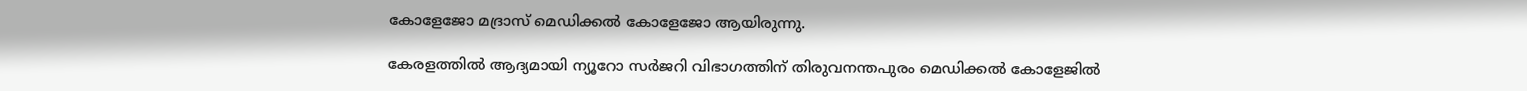കോളേജോ മദ്രാസ് മെഡിക്കല്‍ കോളേജോ ആയിരുന്നു.

കേരളത്തില്‍ ആദ്യമായി ന്യൂറോ സര്‍ജറി വിഭാഗത്തിന് തിരുവനന്തപുരം മെഡിക്കല്‍ കോളേജില്‍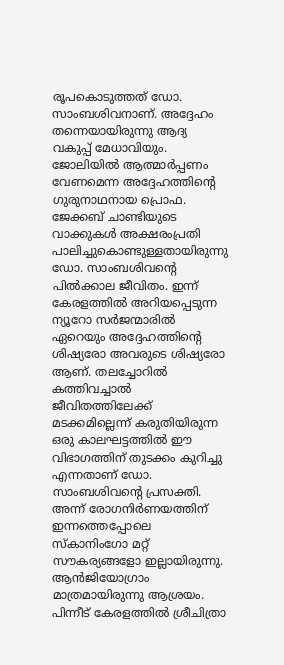രൂപകൊടുത്തത് ഡോ. സാംബശിവനാണ്. അദ്ദേഹം തന്നെയായിരുന്നു ആദ്യ വകുപ്പ് മേധാവിയും. ജോലിയില്‍ ആത്മാര്‍പ്പണം വേണമെന്ന അദ്ദേഹത്തിന്റെ ഗുരുനാഥനായ പ്രൊഫ. ജേക്കബ് ചാണ്ടിയുടെ വാക്കുകള്‍ അക്ഷരംപ്രതി പാലിച്ചുകൊണ്ടുള്ളതായിരുന്നു ഡോ. സാംബശിവന്റെ പില്‍ക്കാല ജീവിതം. ഇന്ന് കേരളത്തില്‍ അറിയപ്പെടുന്ന ന്യൂറോ സര്‍ജന്മാരില്‍ ഏറെയും അദ്ദേഹത്തിന്റെ ശിഷ്യരോ അവരുടെ ശിഷ്യരോ ആണ്. തലച്ചോറില്‍ കത്തിവച്ചാല്‍ ജീവിതത്തിലേക്ക് മടക്കമില്ലെന്ന് കരുതിയിരുന്ന ഒരു കാലഘട്ടത്തില്‍ ഈ വിഭാഗത്തിന് തുടക്കം കുറിച്ചു എന്നതാണ് ഡോ. സാംബശിവന്റെ പ്രസക്തി. അന്ന് രോഗനിര്‍ണയത്തിന് ഇന്നത്തെപ്പോലെ സ്‌കാനിംഗോ മറ്റ് സൗകര്യങ്ങളോ ഇല്ലായിരുന്നു. ആന്‍ജിയോഗ്രാം മാത്രമായിരുന്നു ആശ്രയം. പിന്നീട് കേരളത്തില്‍ ശ്രീചിത്രാ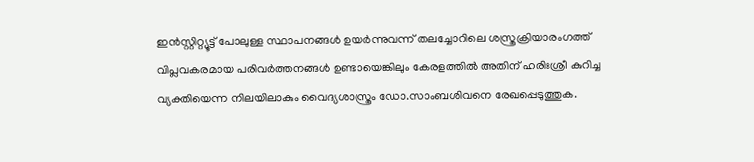ഇന്‍സ്റ്റിറ്റ്യൂട്ട് പോലുള്ള സ്ഥാപനങ്ങള്‍ ഉയര്‍ന്നുവന്ന് തലച്ചോറിലെ ശസ്ത്രക്രിയാരംഗത്ത് വിപ്ലവകരമായ പരിവര്‍ത്തനങ്ങള്‍ ഉണ്ടായെങ്കിലും കേരളത്തില്‍ അതിന് ഹരിഃശ്രീ കുറിച്ച വ്യക്തിയെന്ന നിലയിലാകും വൈദ്യശാസ്ത്രം ഡോ.സാംബശിവനെ രേഖപ്പെടുത്തുക.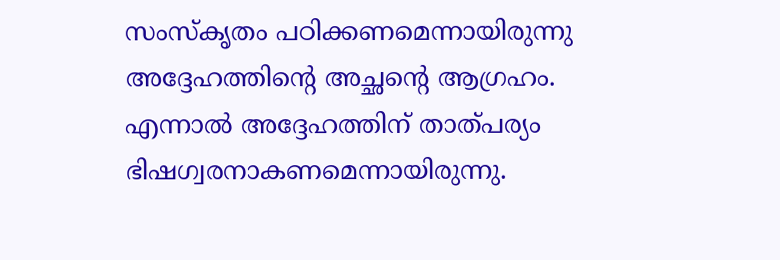സംസ്‌കൃതം പഠിക്കണമെന്നായിരുന്നു അദ്ദേഹത്തിന്റെ അച്ഛന്റെ ആഗ്രഹം. എന്നാല്‍ അദ്ദേഹത്തിന് താത്പര്യം ഭിഷഗ്വരനാകണമെന്നായിരുന്നു.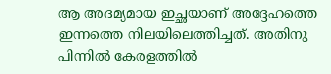ആ അദമ്യമായ ഇച്ഛയാണ് അദ്ദേഹത്തെ ഇന്നത്തെ നിലയിലെത്തിച്ചത്. അതിനു പിന്നില്‍ കേരളത്തില്‍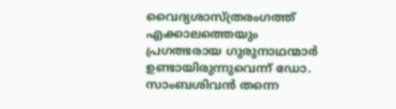വൈദ്യശാസ്ത്രരംഗത്ത് എക്കാലത്തെയും പ്രഗത്ഭരായ ഗുരുനാഥന്മാര്‍ ഉണ്ടായിരുന്നുവെന്ന് ഡോ. സാംബശിവന്‍ തന്നെ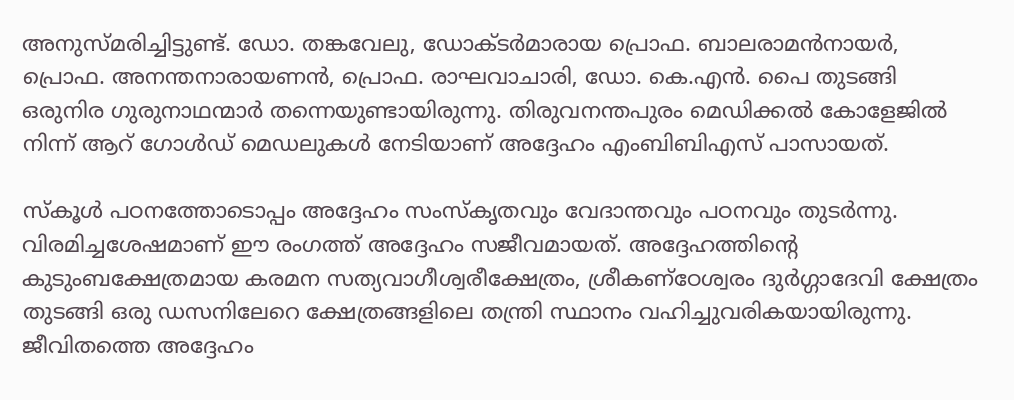അനുസ്മരിച്ചിട്ടുണ്ട്. ഡോ. തങ്കവേലു, ഡോക്ടര്‍മാരായ പ്രൊഫ. ബാലരാമന്‍നായര്‍, പ്രൊഫ. അനന്തനാരായണന്‍, പ്രൊഫ. രാഘവാചാരി, ഡോ. കെ.എന്‍. പൈ തുടങ്ങി ഒരുനിര ഗുരുനാഥന്മാര്‍ തന്നെയുണ്ടായിരുന്നു. തിരുവനന്തപുരം മെഡിക്കല്‍ കോളേജില്‍ നിന്ന് ആറ് ഗോള്‍ഡ് മെഡലുകള്‍ നേടിയാണ് അദ്ദേഹം എംബിബിഎസ് പാസായത്.

സ്‌കൂള്‍ പഠനത്തോടൊപ്പം അദ്ദേഹം സംസ്‌കൃതവും വേദാന്തവും പഠനവും തുടര്‍ന്നു. വിരമിച്ചശേഷമാണ് ഈ രംഗത്ത് അദ്ദേഹം സജീവമായത്. അദ്ദേഹത്തിന്റെ കുടുംബക്ഷേത്രമായ കരമന സത്യവാഗീശ്വരീക്ഷേത്രം, ശ്രീകണ്‌ഠേശ്വരം ദുര്‍ഗ്ഗാദേവി ക്ഷേത്രം തുടങ്ങി ഒരു ഡസനിലേറെ ക്ഷേത്രങ്ങളിലെ തന്ത്രി സ്ഥാനം വഹിച്ചുവരികയായിരുന്നു. ജീവിതത്തെ അദ്ദേഹം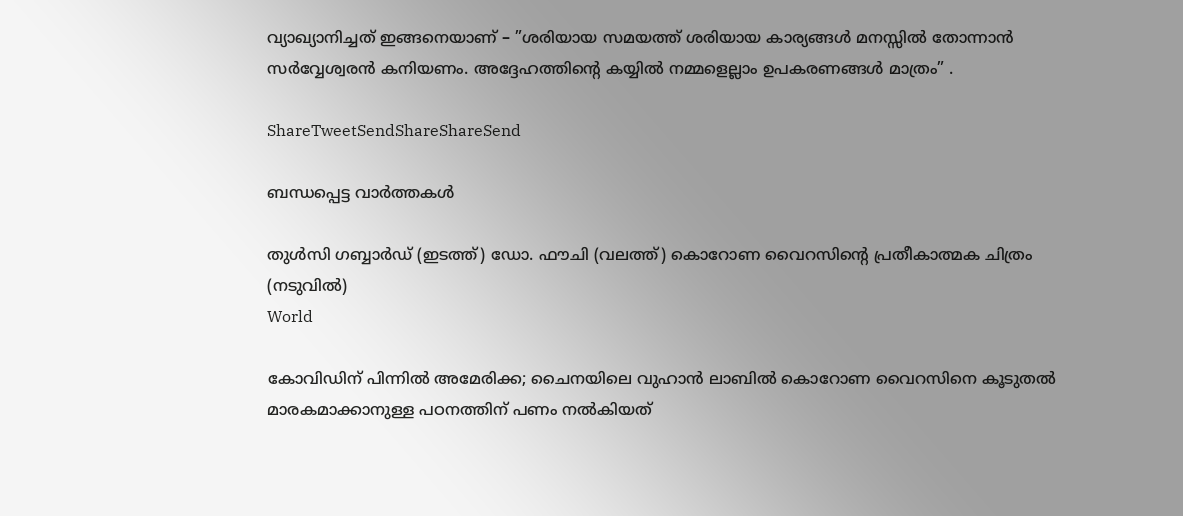വ്യാഖ്യാനിച്ചത് ഇങ്ങനെയാണ് – ”ശരിയായ സമയത്ത് ശരിയായ കാര്യങ്ങള്‍ മനസ്സില്‍ തോന്നാന്‍ സര്‍വ്വേശ്വരന്‍ കനിയണം. അദ്ദേഹത്തിന്റെ കയ്യില്‍ നമ്മളെല്ലാം ഉപകരണങ്ങള്‍ മാത്രം” .

ShareTweetSendShareShareSend

ബന്ധപ്പെട്ട വാര്‍ത്തകള്‍

തുള്‍സി ഗബ്ബാര്‍ഡ് (ഇടത്ത്) ഡോ. ഫൗചി (വലത്ത്) കൊറോണ വൈറസിന്‍റെ പ്രതീകാത്മക ചിത്രം (നടുവില്‍)
World

കോവിഡിന് പിന്നില്‍ അമേരിക്ക; ചൈനയിലെ വുഹാന്‍ ലാബില്‍ കൊറോണ വൈറസിനെ കൂടുതല്‍ മാരകമാക്കാനുള്ള പഠനത്തിന് പണം നല്‍കിയത്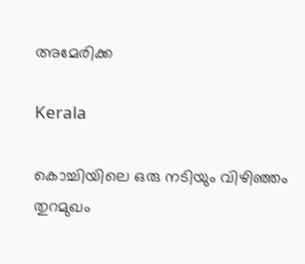അമേരിക്ക

Kerala

കൊച്ചിയിലെ ഒരു നടിയും വിഴിഞ്ഞം തുറമുഖം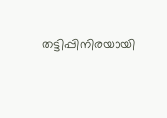തട്ടിപ്പിനിരയായി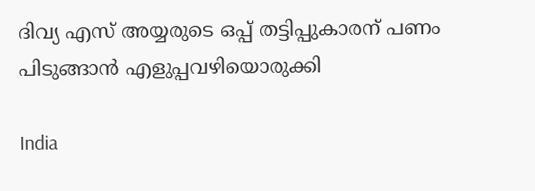ദിവ്യ എസ് അയ്യരുടെ ഒപ്പ് തട്ടിപ്പുകാരന് പണം പിടുങ്ങാന്‍ എളുപ്പവഴിയൊരുക്കി

India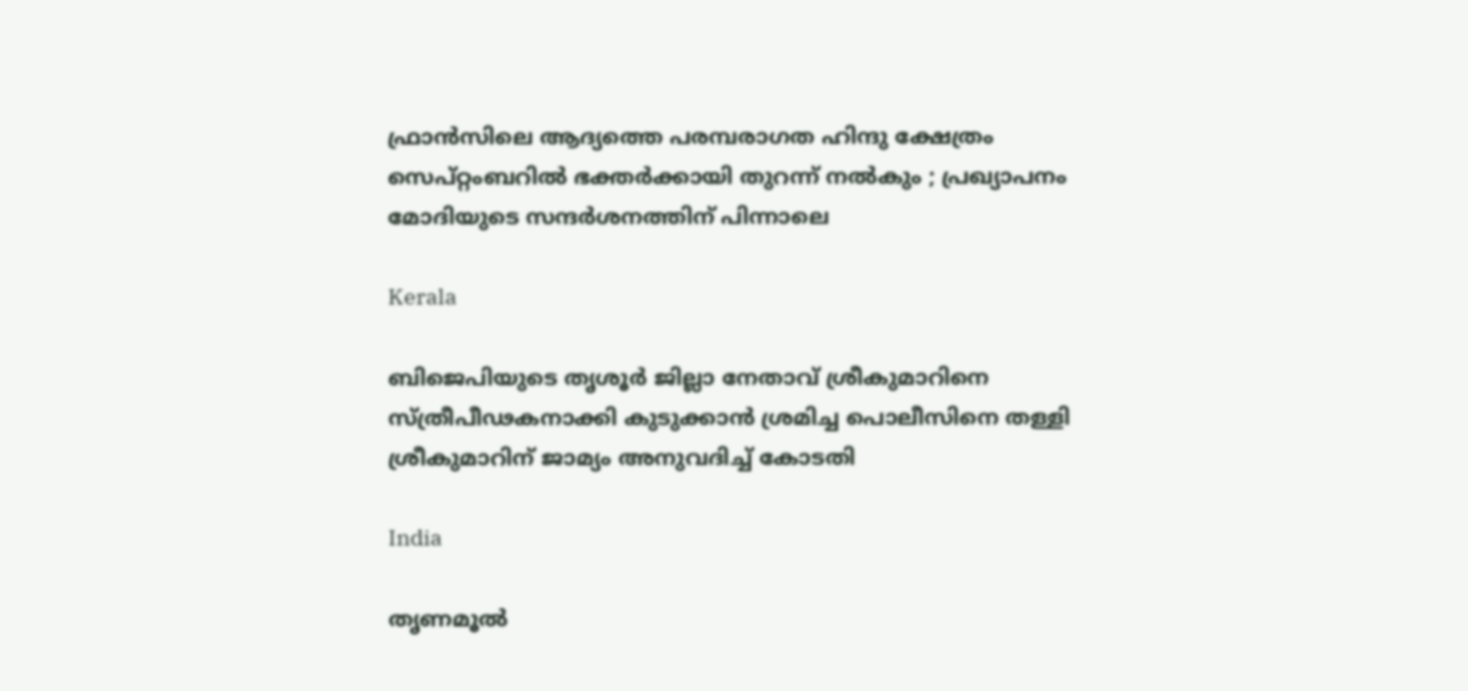ഫ്രാൻസിലെ ആദ്യത്തെ പരമ്പരാഗത ഹിന്ദു ക്ഷേത്രം സെപ്റ്റംബറിൽ ഭക്തർക്കായി തുറന്ന് നൽകും ; പ്രഖ്യാപനം മോദിയുടെ സന്ദർശനത്തിന് പിന്നാലെ

Kerala

ബിജെപിയുടെ തൃശൂര്‍ ജില്ലാ നേതാവ് ശ്രീകുമാറിനെ സ്ത്രീപീഢകനാക്കി കുടുക്കാന്‍ ശ്രമിച്ച പൊലീസിനെ തള്ളി ശ്രീകുമാറിന് ജാമ്യം അനുവദിച്ച് കോടതി

India

തൃണമൂൽ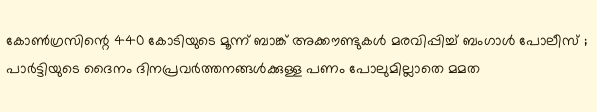കോൺഗ്രസിന്റെ 440 കോടിയുടെ മൂന്ന് ബാങ്ക് അക്കൗണ്ടുകൾ മരവിപ്പിച്ച് ബംഗാൾ പോലീസ് ; പാർട്ടിയുടെ ദൈനം ദിനപ്രവർത്തനങ്ങൾക്കുള്ള പണം പോലുമില്ലാതെ മമത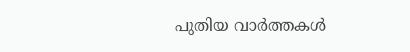പുതിയ വാര്‍ത്തകള്‍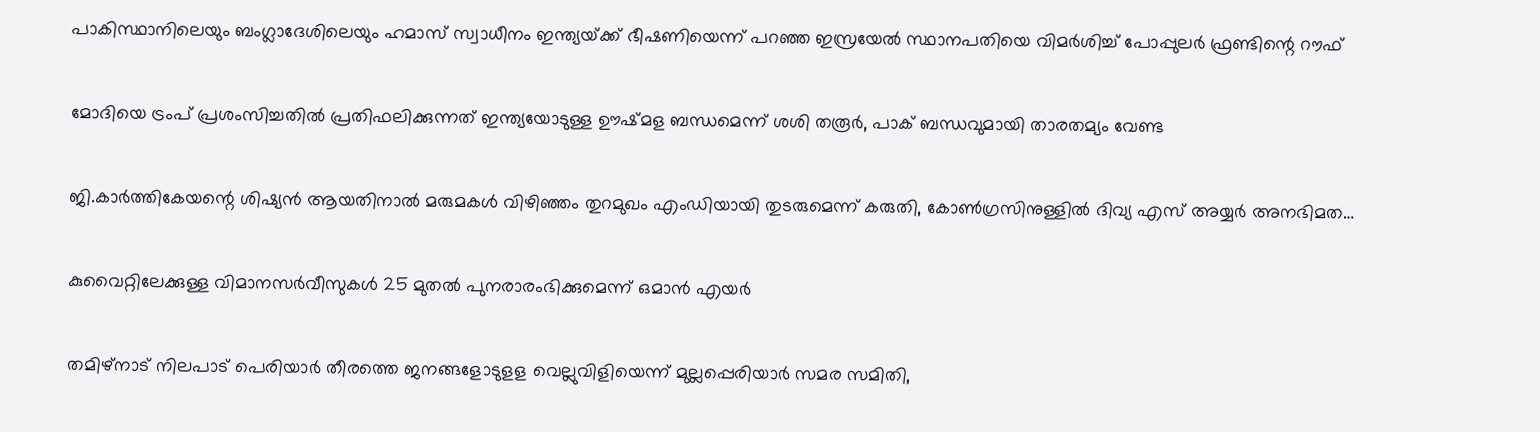പാകിസ്ഥാനിലെയും ബംഗ്ലാദേശിലെയും ഹമാസ് സ്വാധീനം ഇന്ത്യയ്‌ക്ക് ഭീഷണിയെന്ന് പറഞ്ഞ ഇസ്രയേല്‍ സ്ഥാനപതിയെ വിമര്‍ശിച്ച് പോപ്പുലര്‍ ഫ്രണ്ടിന്റെ റൗഫ്

മോദിയെ ട്രംപ് പ്രശംസിച്ചതില്‍ പ്രതിഫലിക്കുന്നത് ഇന്ത്യയോടുള്ള ഊഷ്മള ബന്ധമെന്ന് ശശി തരൂര്‍, പാക് ബന്ധവുമായി താരതമ്യം വേണ്ട

ജി.കാര്‍ത്തികേയന്റെ ശിഷ്യന്‍ ആയതിനാല്‍ മരുമകള്‍ വിഴിഞ്ഞം തുറമുഖം എംഡിയായി തുടരുമെന്ന് കരുതി, കോണ്‍ഗ്രസിനുള്ളില്‍ ദിവ്യ എസ് അയ്യര്‍ അനഭിമത…

കുവൈറ്റിലേക്കുള്ള വിമാനസർവീസുകൾ 25 മുതൽ പുനരാരംഭിക്കുമെന്ന് ഒമാൻ എയർ

തമിഴ്‌നാട് നിലപാട് പെരിയാര്‍ തീരത്തെ ജനങ്ങളോടുളള വെല്ലുവിളിയെന്ന് മുല്ലപ്പെരിയാര്‍ സമര സമിതി,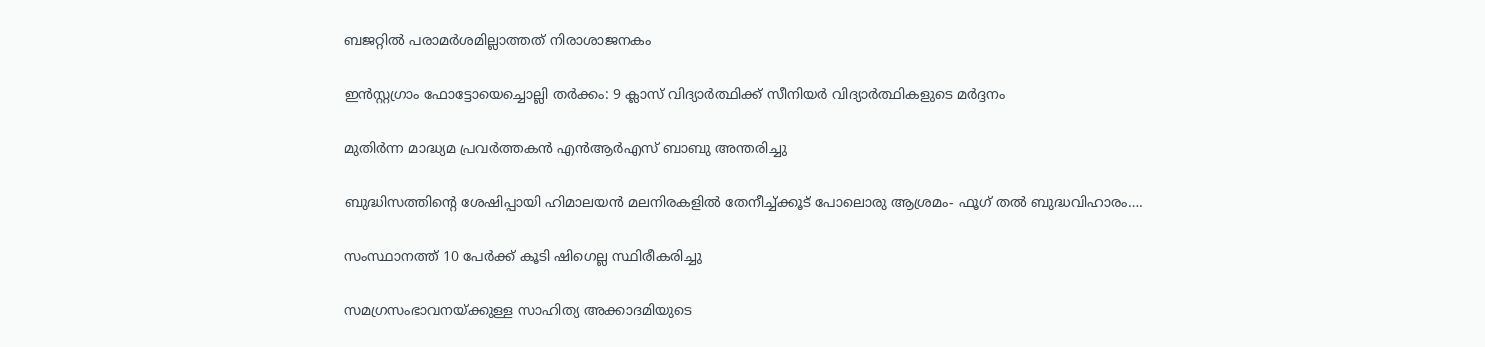ബജറ്റില്‍ പരാമര്‍ശമില്ലാത്തത് നിരാശാജനകം

ഇന്‍സ്റ്റഗ്രാം ഫോട്ടോയെച്ചൊല്ലി തര്‍ക്കം: 9 ക്ലാസ് വിദ്യാര്‍ത്ഥിക്ക് സീനിയര്‍ വിദ്യാര്‍ത്ഥികളുടെ മര്‍ദ്ദനം

മുതിര്‍ന്ന മാദ്ധ്യമ പ്രവര്‍ത്തകന്‍ എന്‍ആര്‍എസ് ബാബു അന്തരിച്ചു

ബുദ്ധിസത്തിന്റെ ശേഷിപ്പായി ഹിമാലയന്‍ മലനിരകളില്‍ തേനീച്ച്ക്കൂട് പോലൊരു ആശ്രമം- ഫൂഗ് തല്‍ ബുദ്ധവിഹാരം….

സംസ്ഥാനത്ത് 10 പേര്‍ക്ക് കൂടി ഷിഗെല്ല സ്ഥിരീകരിച്ചു

സമഗ്രസംഭാവനയ്‌ക്കുള്ള സാഹിത്യ അക്കാദമിയുടെ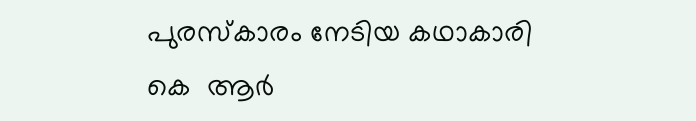പുരസ്‌കാരം നേടിയ കഥാകാരി കെ  ആര്‍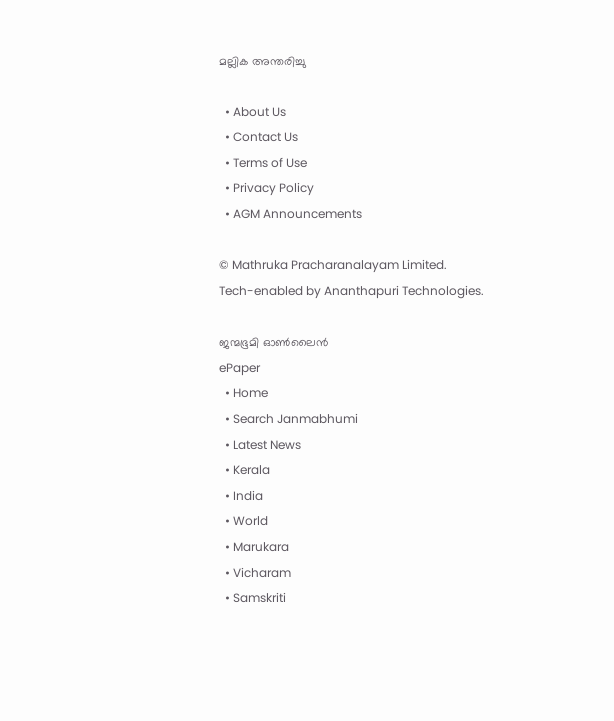മല്ലിക അന്തരിച്ചു

  • About Us
  • Contact Us
  • Terms of Use
  • Privacy Policy
  • AGM Announcements

© Mathruka Pracharanalayam Limited.
Tech-enabled by Ananthapuri Technologies.

ജന്മഭൂമി ഓണ്‍ലൈന്‍
ePaper
  • Home
  • Search Janmabhumi
  • Latest News
  • Kerala
  • India
  • World
  • Marukara
  • Vicharam
  • Samskriti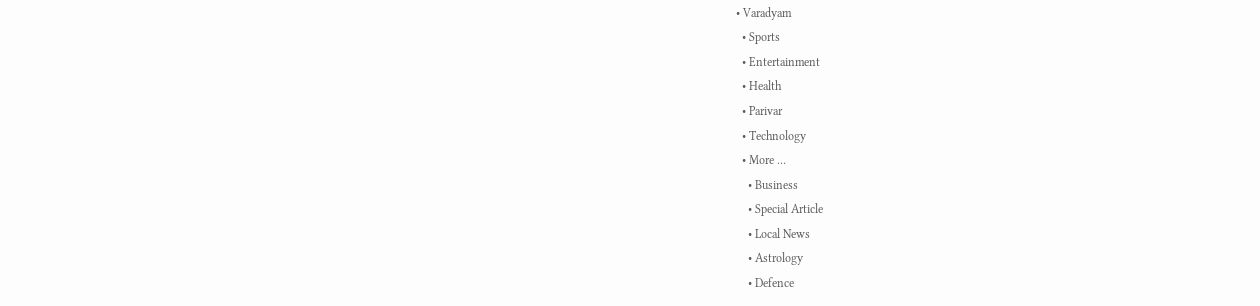• Varadyam
  • Sports
  • Entertainment
  • Health
  • Parivar
  • Technology
  • More …
    • Business
    • Special Article
    • Local News
    • Astrology
    • Defence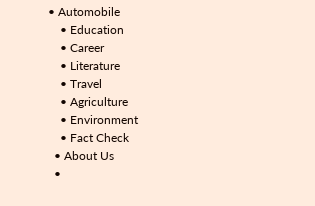• Automobile
    • Education
    • Career
    • Literature
    • Travel
    • Agriculture
    • Environment
    • Fact Check
  • About Us
  •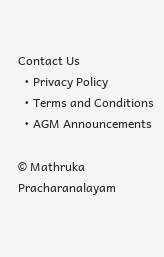Contact Us
  • Privacy Policy
  • Terms and Conditions
  • AGM Announcements

© Mathruka Pracharanalayam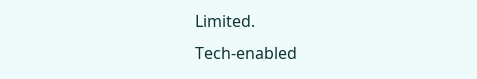Limited.
Tech-enabled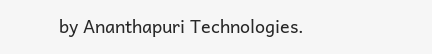by Ananthapuri Technologies.